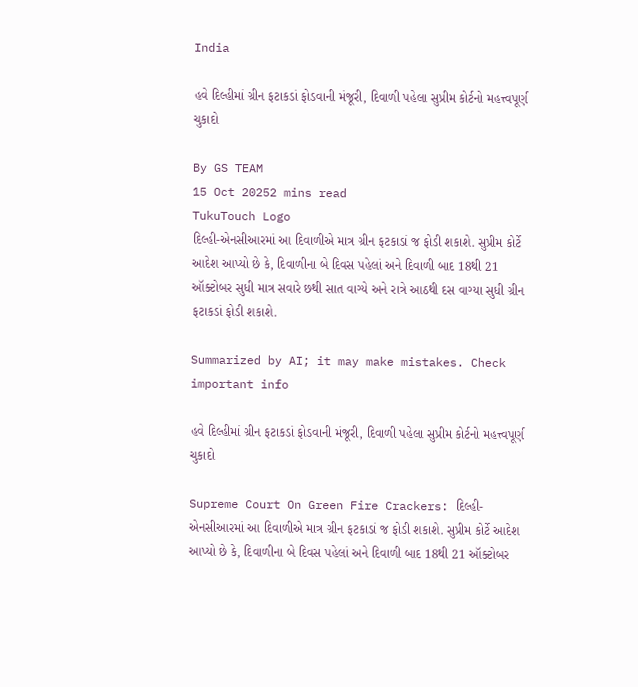India

હવે દિલ્હીમાં ગ્રીન ફટાકડાં ફોડવાની મંજૂરી, દિવાળી પહેલા સુપ્રીમ કોર્ટનો મહત્ત્વપૂર્ણ ચુકાદો

By GS TEAM
15 Oct 20252 mins read
TukuTouch Logo
દિલ્હી-એનસીઆરમાં આ દિવાળીએ માત્ર ગ્રીન ફટકાડાં જ ફોડી શકાશે. સુપ્રીમ કોર્ટે આદેશ આપ્યો છે કે, દિવાળીના બે દિવસ પહેલાં અને દિવાળી બાદ 18થી 21 ઑક્ટોબર સુધી માત્ર સવારે છથી સાત વાગ્યે અને રાત્રે આઠથી દસ વાગ્યા સુધી ગ્રીન ફટાકડાં ફોડી શકાશે.

Summarized by AI; it may make mistakes. Check important info

હવે દિલ્હીમાં ગ્રીન ફટાકડાં ફોડવાની મંજૂરી, દિવાળી પહેલા સુપ્રીમ કોર્ટનો મહત્ત્વપૂર્ણ ચુકાદો

Supreme Court On Green Fire Crackers: દિલ્હી-એનસીઆરમાં આ દિવાળીએ માત્ર ગ્રીન ફટકાડાં જ ફોડી શકાશે. સુપ્રીમ કોર્ટે આદેશ આપ્યો છે કે, દિવાળીના બે દિવસ પહેલાં અને દિવાળી બાદ 18થી 21 ઑક્ટોબર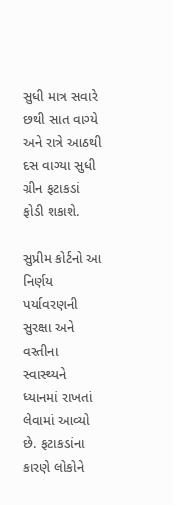સુધી માત્ર સવારે છથી સાત વાગ્યે અને રાત્રે આઠથી દસ વાગ્યા સુધી ગ્રીન ફટાકડાં ફોડી શકાશે.

સુપ્રીમ કોર્ટનો આ નિર્ણય પર્યાવરણની સુરક્ષા અને વસ્તીના સ્વાસ્થ્યને ધ્યાનમાં રાખતાં લેવામાં આવ્યો છે. ફટાકડાંના કારણે લોકોને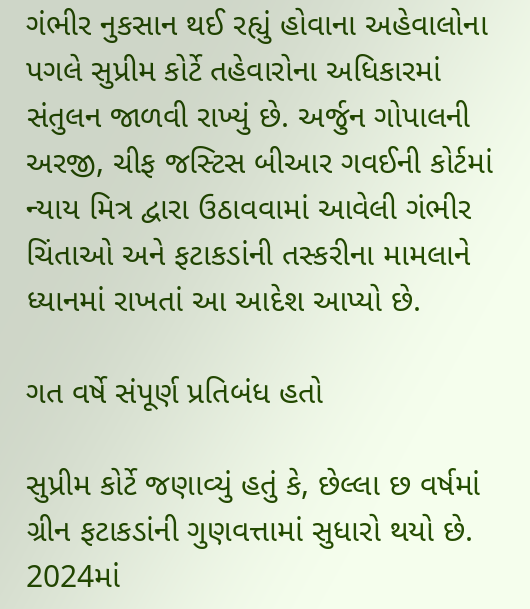ગંભીર નુકસાન થઈ રહ્યું હોવાના અહેવાલોના પગલે સુપ્રીમ કોર્ટે તહેવારોના અધિકારમાં સંતુલન જાળવી રાખ્યું છે. અર્જુન ગોપાલની અરજી, ચીફ જસ્ટિસ બીઆર ગવઈની કોર્ટમાં ન્યાય મિત્ર દ્વારા ઉઠાવવામાં આવેલી ગંભીર ચિંતાઓ અને ફટાકડાંની તસ્કરીના મામલાને ધ્યાનમાં રાખતાં આ આદેશ આપ્યો છે.

ગત વર્ષે સંપૂર્ણ પ્રતિબંધ હતો

સુપ્રીમ કોર્ટે જણાવ્યું હતું કે, છેલ્લા છ વર્ષમાં ગ્રીન ફટાકડાંની ગુણવત્તામાં સુધારો થયો છે. 2024માં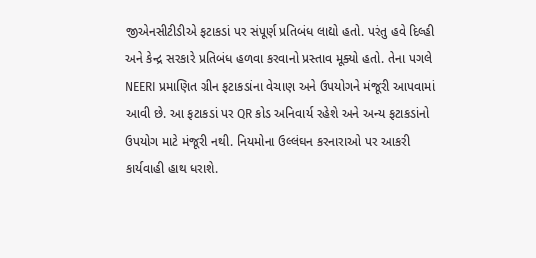જીએનસીટીડીએ ફટાકડાં પર સંપૂર્ણ પ્રતિબંધ લાદ્યો હતો. પરંતુ હવે દિલ્હી અને કેન્દ્ર સરકારે પ્રતિબંધ હળવા કરવાનો પ્રસ્તાવ મૂક્યો હતો. તેના પગલે NEERI પ્રમાણિત ગ્રીન ફટાકડાંના વેચાણ અને ઉપયોગને મંજૂરી આપવામાં આવી છે. આ ફટાકડાં પર QR કોડ અનિવાર્ય રહેશે અને અન્ય ફટાકડાંનો ઉપયોગ માટે મંજૂરી નથી. નિયમોના ઉલ્લંઘન કરનારાઓ પર આકરી કાર્યવાહી હાથ ધરાશે.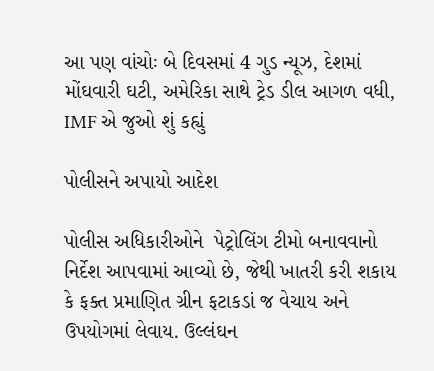આ પણ વાંચોઃ બે દિવસમાં 4 ગુડ ન્યૂઝ, દેશમાં મોંઘવારી ઘટી, અમેરિકા સાથે ટ્રેડ ડીલ આગળ વધી, IMF એ જુઓ શું કહ્યું

પોલીસને અપાયો આદેશ

પોલીસ અધિકારીઓને  પેટ્રોલિંગ ટીમો બનાવવાનો નિર્દેશ આપવામાં આવ્યો છે, જેથી ખાતરી કરી શકાય કે ફક્ત પ્રમાણિત ગ્રીન ફટાકડાં જ વેચાય અને ઉપયોગમાં લેવાય. ઉલ્લંઘન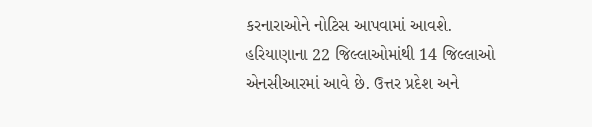કરનારાઓને નોટિસ આપવામાં આવશે. હરિયાણાના 22 જિલ્લાઓમાંથી 14 જિલ્લાઓ એનસીઆરમાં આવે છે. ઉત્તર પ્રદેશ અને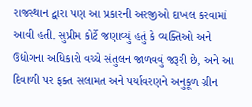રાજસ્થાન દ્વારા પણ આ પ્રકારની અરજીઓ દાખલ કરવામાં આવી હતી. સુપ્રીમ કોર્ટે જણાવ્યું હતું કે વ્યક્તિઓ અને ઉદ્યોગના અધિકારો વચ્ચે સંતુલન જાળવવું જરૂરી છે, અને આ દિવાળી પર ફક્ત સલામત અને પર્યાવરણને અનુકૂળ ગ્રીન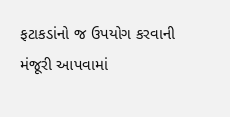ફટાકડાંનો જ ઉપયોગ કરવાની મંજૂરી આપવામાં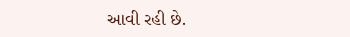આવી રહી છે.